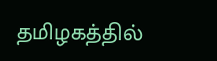தமிழகத்தில்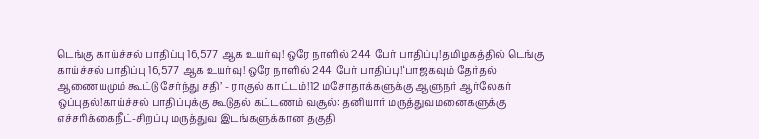டெங்கு காய்ச்சல் பாதிப்பு 16,577 ஆக உயர்வு! ஒரே நாளில் 244 பேர் பாதிப்பு!தமிழகத்தில் டெங்கு காய்ச்சல் பாதிப்பு 16,577 ஆக உயர்வு! ஒரே நாளில் 244 பேர் பாதிப்பு!‘பாஜகவும் தேர்தல் ஆணையமும் கூட்டு சேர்ந்து சதி’ - ராகுல் காட்டம்!12 மசோதாக்களுக்கு ஆளுநர் ஆர்லேகர் ஒப்புதல்!காய்ச்சல் பாதிப்புக்கு கூடுதல் கட்டணம் வசூல்: தனியார் மருத்துவமனைகளுக்கு எச்சரிக்கைநீட்-சிறப்பு மருத்துவ இடங்களுக்கான தகுதி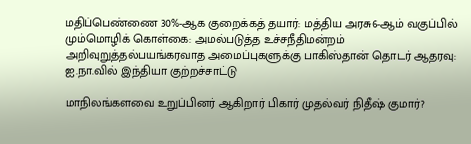மதிப்பெண்ணை 30%-ஆக குறைக்கத் தயார்: மத்திய அரசு6-ஆம் வகுப்பில் மும்மொழிக் கொள்கை: அமல்படுத்த உச்சநீதிமன்றம் அறிவுறுத்தல்பயங்கரவாத அமைப்புகளுக்கு பாகிஸ்தான் தொடர் ஆதரவு: ஐ.நா.வில் இந்தியா குற்றச்சாட்டு

மாநிலங்களவை உறுப்பினர் ஆகிறார் பிகார் முதல்வர் நிதீஷ் குமார்?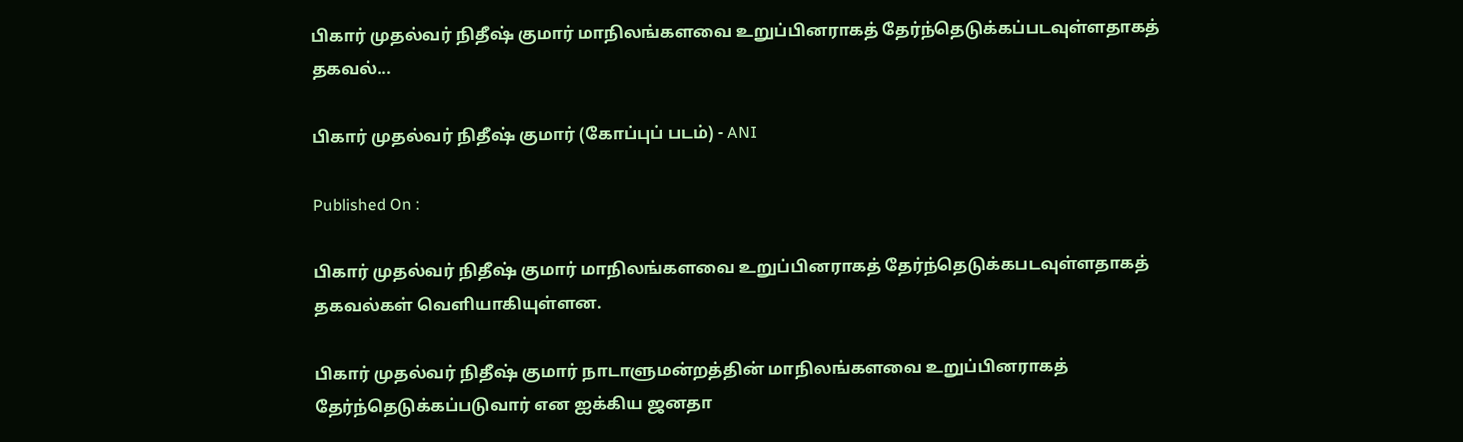பிகார் முதல்வர் நிதீஷ் குமார் மாநிலங்களவை உறுப்பினராகத் தேர்ந்தெடுக்கப்படவுள்ளதாகத் தகவல்...

பிகார் முதல்வர் நிதீஷ் குமார் (கோப்புப் படம்) - ANI

Published On :

பிகார் முதல்வர் நிதீஷ் குமார் மாநிலங்களவை உறுப்பினராகத் தேர்ந்தெடுக்கபடவுள்ளதாகத் தகவல்கள் வெளியாகியுள்ளன.

பிகார் முதல்வர் நிதீஷ் குமார் நாடாளுமன்றத்தின் மாநிலங்களவை உறுப்பினராகத் தேர்ந்தெடுக்கப்படுவார் என ஐக்கிய ஜனதா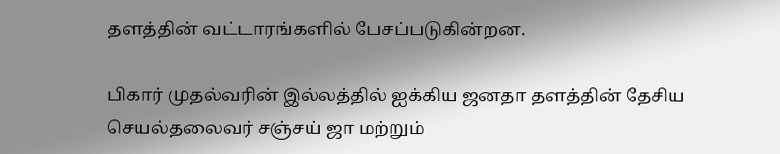தளத்தின் வட்டாரங்களில் பேசப்படுகின்றன.

பிகார் முதல்வரின் இல்லத்தில் ஐக்கிய ஜனதா தளத்தின் தேசிய செயல்தலைவர் சஞ்சய் ஜா மற்றும்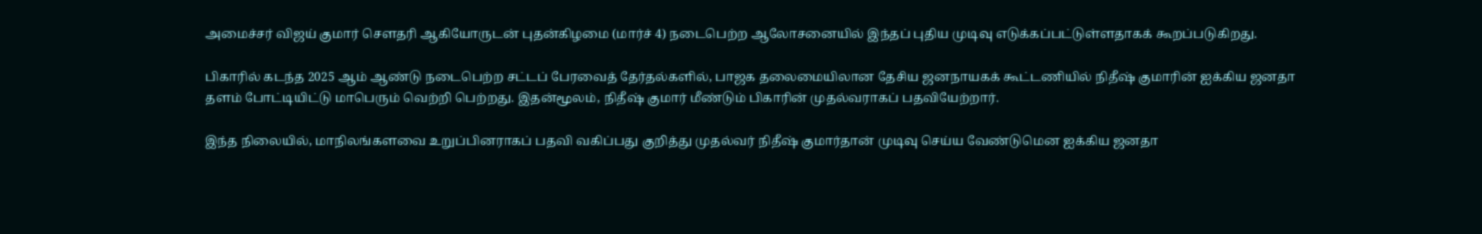அமைச்சர் விஜய் குமார் சௌதரி ஆகியோருடன் புதன்கிழமை (மார்ச் 4) நடைபெற்ற ஆலோசனையில் இந்தப் புதிய முடிவு எடுக்கப்பட்டுள்ளதாகக் கூறப்படுகிறது.

பிகாரில் கடந்த 2025 ஆம் ஆண்டு நடைபெற்ற சட்டப் பேரவைத் தேர்தல்களில், பாஜக தலைமையிலான தேசிய ஜனநாயகக் கூட்டணியில் நிதீஷ் குமாரின் ஐக்கிய ஜனதா தளம் போட்டியிட்டு மாபெரும் வெற்றி பெற்றது. இதன்மூலம், நிதீஷ் குமார் மீண்டும் பிகாரின் முதல்வராகப் பதவியேற்றார்.

இந்த நிலையில், மாநிலங்களவை உறுப்பினராகப் பதவி வகிப்பது குறித்து முதல்வர் நிதீஷ் குமார்தான் முடிவு செய்ய வேண்டுமென ஐக்கிய ஜனதா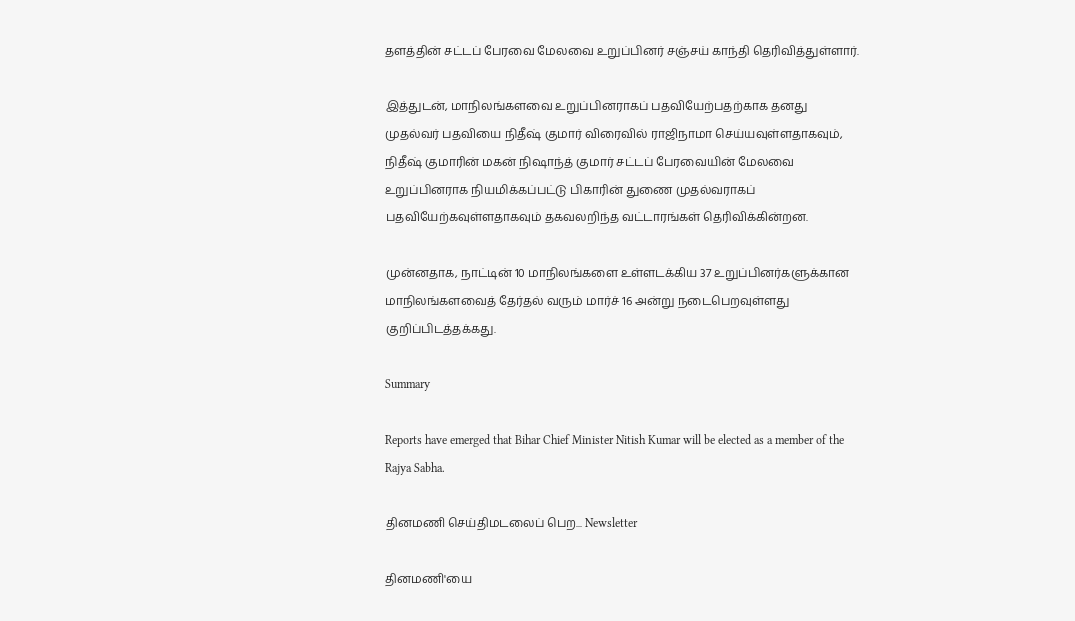தளத்தின் சட்டப் பேரவை மேலவை உறுப்பினர் சஞ்சய் காந்தி தெரிவித்துள்ளார்.

இத்துடன், மாநிலங்களவை உறுப்பினராகப் பதவியேற்பதற்காக தனது முதல்வர் பதவியை நிதீஷ் குமார் விரைவில் ராஜிநாமா செய்யவுள்ளதாகவும், நிதீஷ் குமாரின் மகன் நிஷாந்த் குமார் சட்டப் பேரவையின் மேலவை உறுப்பினராக நியமிக்கப்பட்டு பிகாரின் துணை முதல்வராகப் பதவியேற்கவுள்ளதாகவும் தகவலறிந்த வட்டாரங்கள் தெரிவிக்கின்றன.

முன்னதாக, நாட்டின் 10 மாநிலங்களை உள்ளடக்கிய 37 உறுப்பினர்களுக்கான மாநிலங்களவைத் தேர்தல் வரும் மார்ச் 16 அன்று நடைபெறவுள்ளது குறிப்பிடத்தக்கது.

Summary

Reports have emerged that Bihar Chief Minister Nitish Kumar will be elected as a member of the Rajya Sabha.

தினமணி செய்திமடலைப் பெற... Newsletter

தினமணி'யை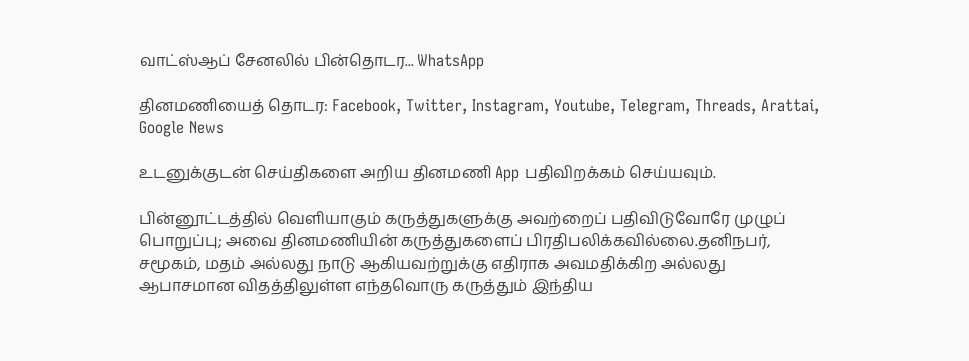வாட்ஸ்ஆப் சேனலில் பின்தொடர... WhatsApp

தினமணியைத் தொடர: Facebook, Twitter, Instagram, Youtube, Telegram, Threads, Arattai, Google News

உடனுக்குடன் செய்திகளை அறிய தினமணி App பதிவிறக்கம் செய்யவும்.

பின்னூட்டத்தில் வெளியாகும் கருத்துகளுக்கு அவற்றைப் பதிவிடுவோரே முழுப் பொறுப்பு; அவை தினமணியின் கருத்துகளைப் பிரதிபலிக்கவில்லை.தனிநபர், சமூகம், மதம் அல்லது நாடு ஆகியவற்றுக்கு எதிராக அவமதிக்கிற அல்லது ஆபாசமான விதத்திலுள்ள எந்தவொரு கருத்தும் இந்திய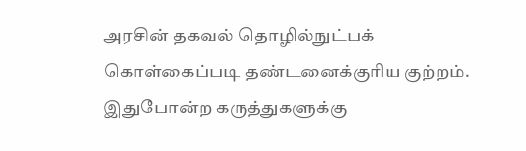அரசின் தகவல் தொழில்நுட்பக் கொள்கைப்படி தண்டனைக்குரிய குற்றம். இதுபோன்ற கருத்துகளுக்கு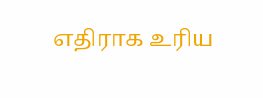எதிராக உரிய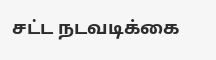சட்ட நடவடிக்கை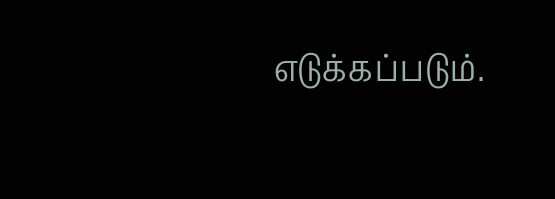எடுக்கப்படும்.